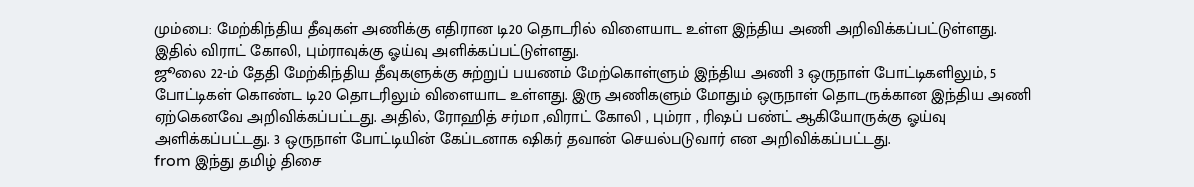மும்பை: மேற்கிந்திய தீவுகள் அணிக்கு எதிரான டி20 தொடரில் விளையாட உள்ள இந்திய அணி அறிவிக்கப்பட்டுள்ளது. இதில் விராட் கோலி, பும்ராவுக்கு ஓய்வு அளிக்கப்பட்டுள்ளது.
ஜூலை 22-ம் தேதி மேற்கிந்திய தீவுகளுக்கு சுற்றுப் பயணம் மேற்கொள்ளும் இந்திய அணி 3 ஒருநாள் போட்டிகளிலும், 5 போட்டிகள் கொண்ட டி20 தொடரிலும் விளையாட உள்ளது. இரு அணிகளும் மோதும் ஒருநாள் தொடருக்கான இந்திய அணி ஏற்கெனவே அறிவிக்கப்பட்டது. அதில், ரோஹித் சர்மா ,விராட் கோலி , பும்ரா , ரிஷப் பண்ட் ஆகியோருக்கு ஓய்வு அளிக்கப்பட்டது. 3 ஒருநாள் போட்டியின் கேப்டனாக ஷிகர் தவான் செயல்படுவார் என அறிவிக்கப்பட்டது.
from இந்து தமிழ் திசை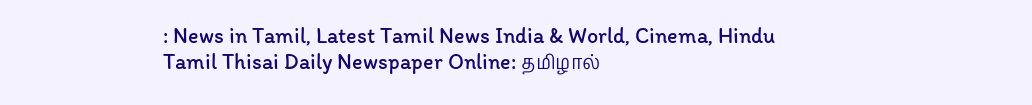: News in Tamil, Latest Tamil News India & World, Cinema, Hindu Tamil Thisai Daily Newspaper Online: தமிழால்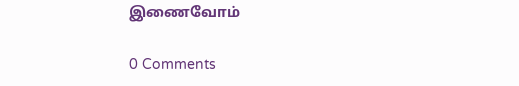இணைவோம்

0 Comments